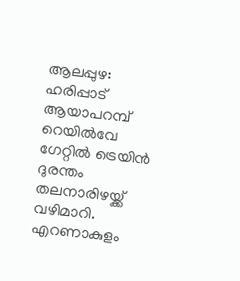ആലപ്പുഴ: ഹരിപ്പാട് ആയാപറമ്പ് റെയിൽവേ ഗേറ്റിൽ ട്രെയിൻ ദുരന്തം തലനാരിഴയ്ക്ക് വഴിമാറി. എറണാകുളം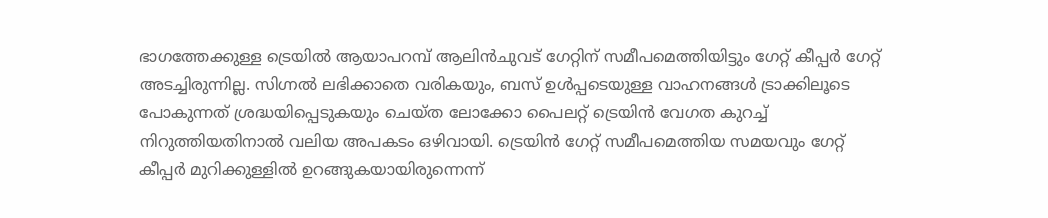ഭാഗത്തേക്കുള്ള ട്രെയിൽ ആയാപറമ്പ് ആലിൻചുവട് ഗേറ്റിന് സമീപമെത്തിയിട്ടും ഗേറ്റ് കീപ്പർ ഗേറ്റ് അടച്ചിരുന്നില്ല. സിഗ്നൽ ലഭിക്കാതെ വരികയും, ബസ് ഉൾപ്പടെയുള്ള വാഹനങ്ങൾ ട്രാക്കിലൂടെ പോകുന്നത് ശ്രദ്ധയിപ്പെടുകയും ചെയ്ത ലോക്കോ പൈലറ്റ് ട്രെയിൻ വേഗത കുറച്ച് നിറുത്തിയതിനാൽ വലിയ അപകടം ഒഴിവായി. ട്രെയിൻ ഗേറ്റ് സമീപമെത്തിയ സമയവും ഗേറ്റ് കീപ്പർ മുറിക്കുള്ളിൽ ഉറങ്ങുകയായിരുന്നെന്ന്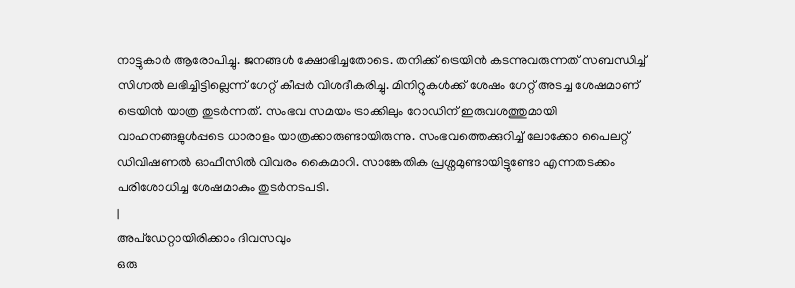നാട്ടുകാർ ആരോപിച്ചു. ജനങ്ങൾ ക്ഷോഭിച്ചതോടെ. തനിക്ക് ട്രെയിൻ കടന്നുവരുന്നത് സബന്ധിച്ച് സിഗ്നൽ ലഭിച്ചിട്ടില്ലെന്ന് ഗേറ്റ് കീപ്പർ വിശദീകരിച്ചു. മിനിറ്റുകൾക്ക് ശേഷം ഗേറ്റ് അടച്ച ശേഷമാണ് ട്രെയിൻ യാത്ര തുടർന്നത്. സംഭവ സമയം ട്രാക്കിലും റോഡിന് ഇരുവശത്തുമായി വാഹനങ്ങളുൾപ്പടെ ധാരാളം യാത്രക്കാരുണ്ടായിരുന്നു. സംഭവത്തെക്കുറിച്ച് ലോക്കോ പൈലറ്റ് ഡിവിഷണൽ ഓഫീസിൽ വിവരം കൈമാറി. സാങ്കേതിക പ്രശ്നമുണ്ടായിട്ടുണ്ടോ എന്നതടക്കം പരിശോധിച്ച ശേഷമാകും തുടർനടപടി.
|
അപ്ഡേറ്റായിരിക്കാം ദിവസവും
ഒരു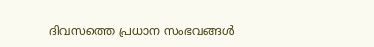ദിവസത്തെ പ്രധാന സംഭവങ്ങൾ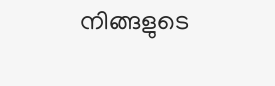നിങ്ങളുടെ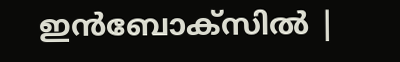ഇൻബോക്സിൽ |